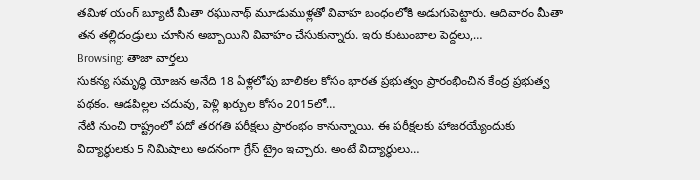తమిళ యంగ్ బ్యూటీ మీతా రఘునాథ్ మూడుముళ్లతో వివాహ బంధంలోకి అడుగుపెట్టారు. ఆదివారం మీతా తన తల్లిదండ్రులు చూసిన అబ్బాయిని వివాహం చేసుకున్నారు. ఇరు కుటుంబాల పెద్దలు,…
Browsing: తాజా వార్తలు
సుకన్య సమృద్ధి యోజన అనేది 18 ఏళ్లలోపు బాలికల కోసం భారత ప్రభుత్వం ప్రారంభించిన కేంద్ర ప్రభుత్వ పథకం. ఆడపిల్లల చదువు, పెళ్లి ఖర్చుల కోసం 2015లో…
నేటి నుంచి రాష్ట్రంలో పదో తరగతి పరీక్షలు ప్రారంభం కానున్నాయి. ఈ పరీక్షలకు హాజరయ్యేందుకు విద్యార్థులకు 5 నిమిషాలు అదనంగా గ్రేస్ ట్రైం ఇచ్చారు. అంటే విద్యార్ధులు…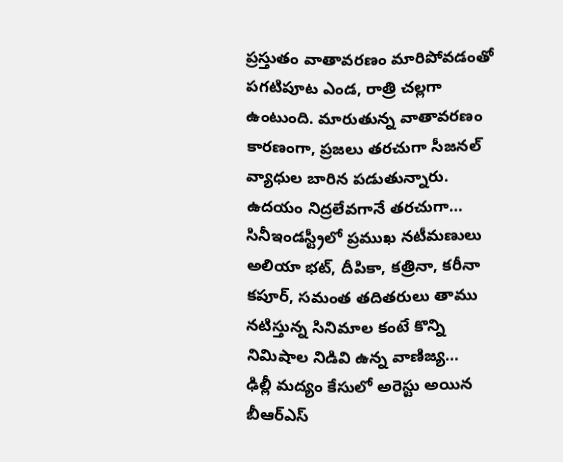ప్రస్తుతం వాతావరణం మారిపోవడంతో పగటిపూట ఎండ, రాత్రి చల్లగా ఉంటుంది. మారుతున్న వాతావరణం కారణంగా, ప్రజలు తరచుగా సీజనల్ వ్యాధుల బారిన పడుతున్నారు. ఉదయం నిద్రలేవగానే తరచుగా…
సినీఇండస్ట్రీలో ప్రముఖ నటీమణులు అలియా భట్, దీపికా, కత్రినా, కరీనా కపూర్, సమంత తదితరులు తాము నటిస్తున్న సినిమాల కంటే కొన్ని నిమిషాల నిడివి ఉన్న వాణిజ్య…
ఢిల్లీ మద్యం కేసులో అరెస్టు అయిన బీఆర్ఎస్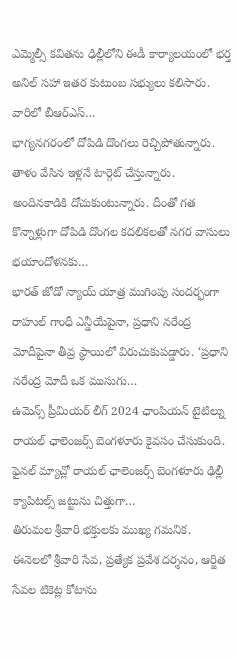ఎమ్మెల్సీ కవితను ఢిల్లీలోని ఈడీ కార్యాలయంలో భర్త అనిల్ సహా ఇతర కుటుంబ సభ్యులు కలిసారు. వారిలో బీఆర్ఎస్…
భాగ్యనగరంలో దోపిడి దొంగలు రెచ్చిపోతున్నారు. తాళం వేసిన ఇళ్లనే టార్గెట్ చేస్తున్నారు. అందినకాడికి దోచుకుంటున్నారు. దీంతో గత కొన్నాళ్లుగా దోపిడి దొంగల కదలికలతో నగర వాసులు భయాందోళనకు…
భారత్ జోడో న్యాయ్ యాత్ర ముగింపు సందర్భంగా రాహుల్ గాంధీ ఎన్డీయేపైనా, ప్రధాని నరేంద్ర మోదీపైనా తీవ్ర స్థాయిలో విరుచుకుపడ్డారు. ‘ప్రధాని నరేంద్ర మోదీ ఒక ముసుగు…
ఉమెన్స్ ప్రీమియర్ లీగ్ 2024 ఛాంపియన్ టైటిల్ను రాయల్ ఛాలెంజర్స్ బెంగళూరు కైవసం చేసుకుంది. ఫైనల్ మ్యాచ్లో రాయల్ ఛాలెంజర్స్ బెంగళూరు ఢిల్లీ క్యాపిటల్స్ జట్టును చిత్తుగా…
తిరుమల శ్రీవారి భక్తులకు ముఖ్య గమనిక. ఈనెలలో శ్రీవారి సేవ, ప్రత్యేక ప్రవేశ దర్శనం, ఆర్జిత సేవల టికెట్ల కోటాను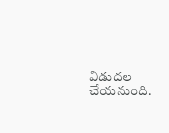విడుదల చేయనుంది.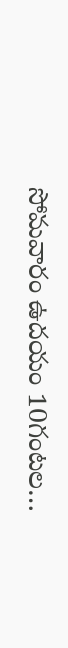సోమవారం ఉదయం 10గంటల…